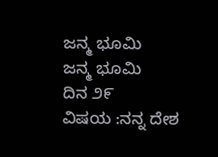ಜನ್ಮ ಭೂಮಿ
ಜನ್ಮ ಭೂಮಿ
ದಿನ ೨೯
ವಿಷಯ :ನನ್ನ ದೇಶ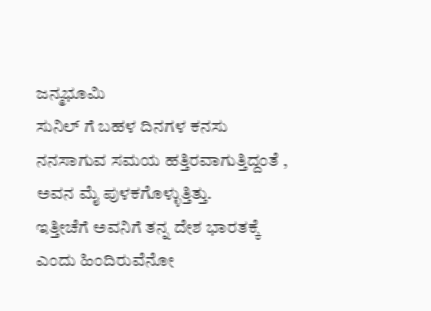ಜನ್ಮಭೂಮಿ
ಸುನಿಲ್ ಗೆ ಬಹಳ ದಿನಗಳ ಕನಸು ನನಸಾಗುವ ಸಮಯ ಹತ್ತಿರವಾಗುತ್ತಿದ್ದಂತೆ , ಅವನ ಮೈ ಪುಳಕಗೊಳ್ಳುತ್ತಿತ್ತು.
ಇತ್ತೀಚೆಗೆ ಅವನಿಗೆ ತನ್ನ ದೇಶ ಭಾರತಕ್ಕೆ ಎಂದು ಹಿಂದಿರುವೆನೋ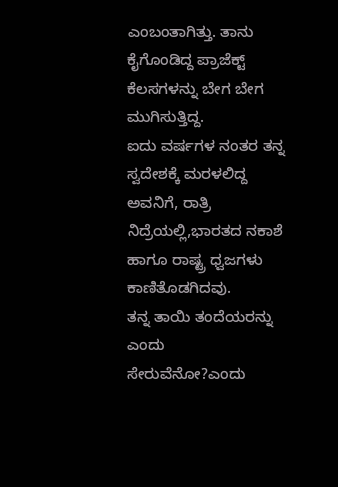ಎಂಬಂತಾಗಿತ್ತು. ತಾನು ಕೈಗೊಂಡಿದ್ದ ಪ್ರಾಜೆಕ್ಟ್ ಕೆಲಸಗಳನ್ನು ಬೇಗ ಬೇಗ ಮುಗಿಸುತ್ತಿದ್ದ.
ಐದು ವರ್ಷಗಳ ನಂತರ ತನ್ನ ಸ್ವದೇಶಕ್ಕೆ ಮರಳಲಿದ್ದ ಅವನಿಗೆ, ರಾತ್ರಿ ನಿದ್ರೆಯಲ್ಲಿ,ಭಾರತದ ನಕಾಶೆ ಹಾಗೂ ರಾಷ್ಟ್ರ ಧ್ವಜಗಳು ಕಾಣಿತೊಡಗಿದವು.
ತನ್ನ ತಾಯಿ ತಂದೆಯರನ್ನು ಎಂದು ಸೇರುವೆನೋ?ಎಂದು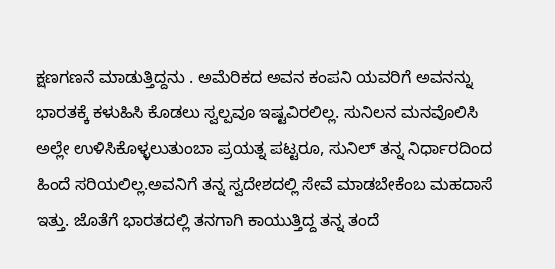ಕ್ಷಣಗಣನೆ ಮಾಡುತ್ತಿದ್ದನು . ಅಮೆರಿಕದ ಅವನ ಕಂಪನಿ ಯವರಿಗೆ ಅವನನ್ನು ಭಾರತಕ್ಕೆ ಕಳುಹಿಸಿ ಕೊಡಲು ಸ್ವಲ್ಪವೂ ಇಷ್ಟವಿರಲಿಲ್ಲ. ಸುನಿಲನ ಮನವೊಲಿಸಿ ಅಲ್ಲೇ ಉಳಿಸಿಕೊಳ್ಳಲುತುಂಬಾ ಪ್ರಯತ್ನ ಪಟ್ಟರೂ, ಸುನಿಲ್ ತನ್ನ ನಿರ್ಧಾರದಿಂದ ಹಿಂದೆ ಸರಿಯಲಿಲ್ಲ.ಅವನಿಗೆ ತನ್ನ ಸ್ವದೇಶದಲ್ಲಿ ಸೇವೆ ಮಾಡಬೇಕೆಂಬ ಮಹದಾಸೆ ಇತ್ತು. ಜೊತೆಗೆ ಭಾರತದಲ್ಲಿ ತನಗಾಗಿ ಕಾಯುತ್ತಿದ್ದ ತನ್ನ ತಂದೆ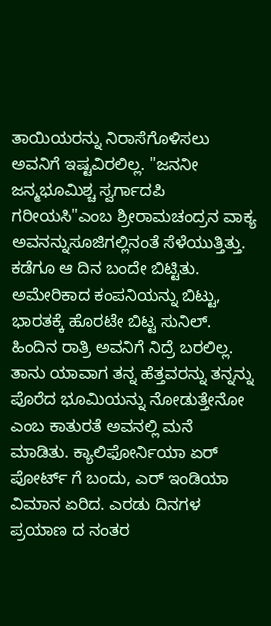ತಾಯಿಯರನ್ನು ನಿರಾಸೆಗೊಳಿಸಲು ಅವನಿಗೆ ಇಷ್ಟವಿರಲಿಲ್ಲ. "ಜನನೀ ಜನ್ಮಭೂಮಿಶ್ಚ ಸ್ವರ್ಗಾದಪಿ ಗರೀಯಸಿ"ಎಂಬ ಶ್ರೀರಾಮಚಂದ್ರನ ವಾಕ್ಯ ಅವನನ್ನುಸೂಜಿಗಲ್ಲಿನಂತೆ ಸೆಳೆಯುತ್ತಿತ್ತು.
ಕಡೆಗೂ ಆ ದಿನ ಬಂದೇ ಬಿಟ್ಟಿತು. ಅಮೇರಿಕಾದ ಕಂಪನಿಯನ್ನು ಬಿಟ್ಟು, ಭಾರತಕ್ಕೆ ಹೊರಟೇ ಬಿಟ್ಟ ಸುನಿಲ್. ಹಿಂದಿನ ರಾತ್ರಿ ಅವನಿಗೆ ನಿದ್ರೆ ಬರಲಿಲ್ಲ. ತಾನು ಯಾವಾಗ ತನ್ನ ಹೆತ್ತವರನ್ನು ತನ್ನನ್ನು ಪೊರೆದ ಭೂಮಿಯನ್ನು ನೋಡುತ್ತೇನೋ ಎಂಬ ಕಾತುರತೆ ಅವನಲ್ಲಿ ಮನೆ ಮಾಡಿತು. ಕ್ಯಾಲಿಫೋರ್ನಿಯಾ ಏರ್ ಪೋರ್ಟ್ ಗೆ ಬಂದು, ಎರ್ ಇಂಡಿಯಾ ವಿಮಾನ ಏರಿದ. ಎರಡು ದಿನಗಳ ಪ್ರಯಾಣ ದ ನಂತರ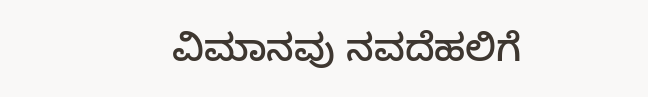ವಿಮಾನವು ನವದೆಹಲಿಗೆ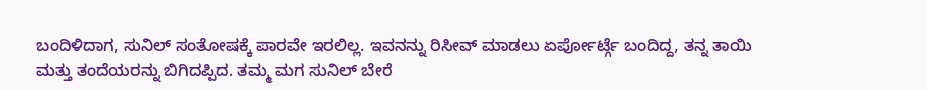ಬಂದಿಳಿದಾಗ, ಸುನಿಲ್ ಸಂತೋಷಕ್ಕೆ ಪಾರವೇ ಇರಲಿಲ್ಲ. ಇವನನ್ನು ರಿಸೀವ್ ಮಾಡಲು ಏರ್ಪೋರ್ಟ್ಗೆ ಬಂದಿದ್ದ, ತನ್ನ ತಾಯಿ ಮತ್ತು ತಂದೆಯರನ್ನು ಬಿಗಿದಪ್ಪಿದ. ತಮ್ಮ ಮಗ ಸುನಿಲ್ ಬೇರೆ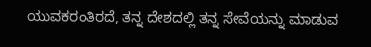ಯುವಕರಂತಿರದೆ, ತನ್ನ ದೇಶದಲ್ಲಿ ತನ್ನ ಸೇವೆಯನ್ನು ಮಾಡುವ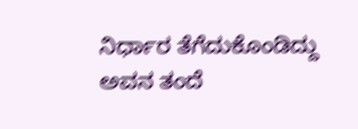ನಿರ್ಧಾರ ತೆಗೆದುಕೊಂಡಿದ್ದು ಅವನ ತಂದೆ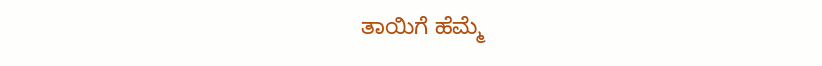ತಾಯಿಗೆ ಹೆಮ್ಮೆ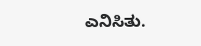ಎನಿಸಿತು.